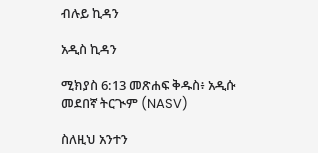ብሉይ ኪዳን

አዲስ ኪዳን

ሚክያስ 6:13 መጽሐፍ ቅዱስ፥ አዲሱ መደበኛ ትርጒም (NASV)

ስለዚህ አንተን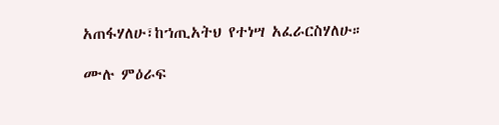አጠፋሃለሁ፣ከኀጢአትህ የተነሣ አፈራርስሃለሁ።

ሙሉ ምዕራፍ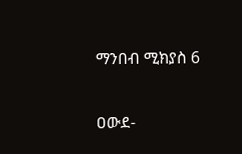ማንበብ ሚክያስ 6

ዐውደ-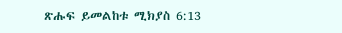ጽሑፍ ይመልከቱ ሚክያስ 6:13